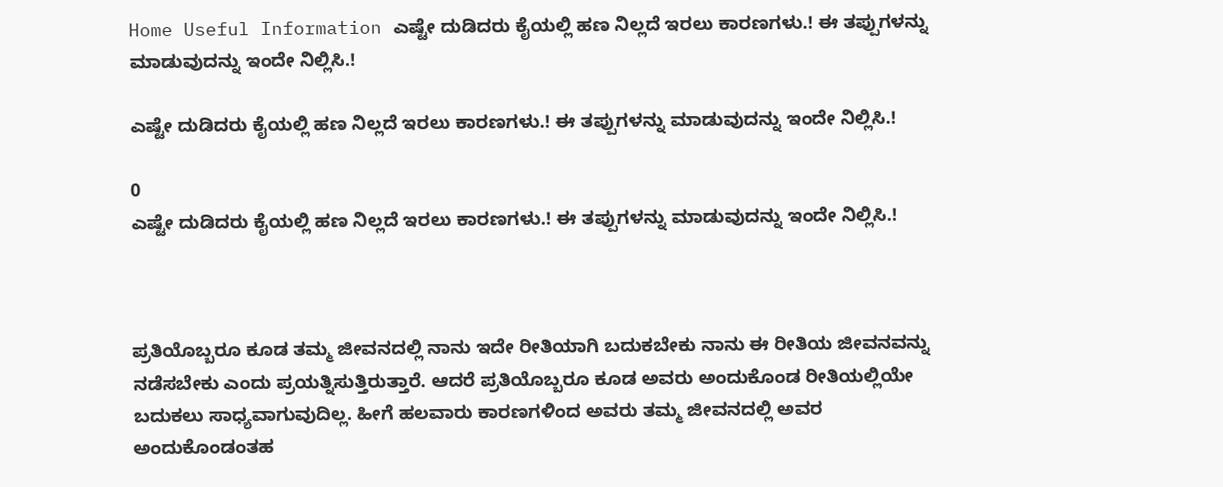Home Useful Information ಎಷ್ಟೇ ದುಡಿದರು ಕೈಯಲ್ಲಿ ಹಣ ನಿಲ್ಲದೆ ಇರಲು ಕಾರಣಗಳು.! ಈ ತಪ್ಪುಗಳನ್ನು ಮಾಡುವುದನ್ನು ಇಂದೇ ನಿಲ್ಲಿಸಿ.!

ಎಷ್ಟೇ ದುಡಿದರು ಕೈಯಲ್ಲಿ ಹಣ ನಿಲ್ಲದೆ ಇರಲು ಕಾರಣಗಳು.! ಈ ತಪ್ಪುಗಳನ್ನು ಮಾಡುವುದನ್ನು ಇಂದೇ ನಿಲ್ಲಿಸಿ.!

0
ಎಷ್ಟೇ ದುಡಿದರು ಕೈಯಲ್ಲಿ ಹಣ ನಿಲ್ಲದೆ ಇರಲು ಕಾರಣಗಳು.! ಈ ತಪ್ಪುಗಳನ್ನು ಮಾಡುವುದನ್ನು ಇಂದೇ ನಿಲ್ಲಿಸಿ.!



ಪ್ರತಿಯೊಬ್ಬರೂ ಕೂಡ ತಮ್ಮ ಜೀವನದಲ್ಲಿ ನಾನು ಇದೇ ರೀತಿಯಾಗಿ ಬದುಕಬೇಕು ನಾನು ಈ ರೀತಿಯ ಜೀವನವನ್ನು ನಡೆಸಬೇಕು ಎಂದು ಪ್ರಯತ್ನಿಸುತ್ತಿರುತ್ತಾರೆ. ಆದರೆ ಪ್ರತಿಯೊಬ್ಬರೂ ಕೂಡ ಅವರು ಅಂದುಕೊಂಡ ರೀತಿಯಲ್ಲಿಯೇ ಬದುಕಲು ಸಾಧ್ಯವಾಗುವುದಿಲ್ಲ. ಹೀಗೆ ಹಲವಾರು ಕಾರಣಗಳಿಂದ ಅವರು ತಮ್ಮ ಜೀವನದಲ್ಲಿ ಅವರ ಅಂದುಕೊಂಡಂತಹ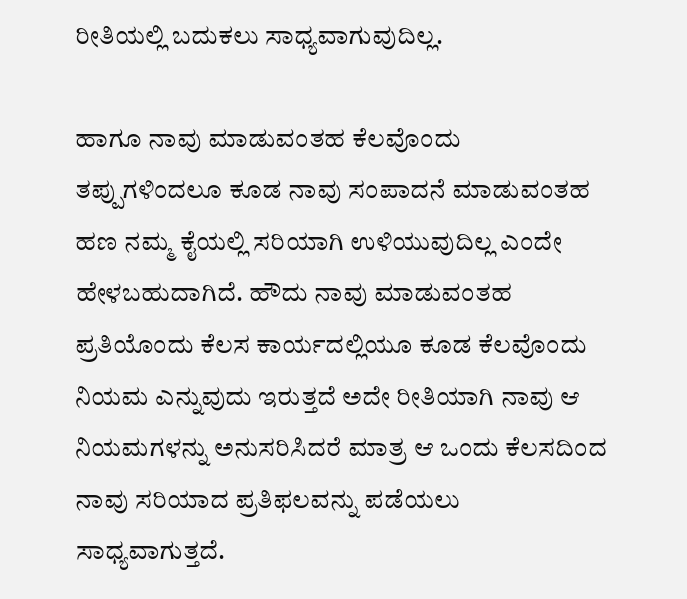ರೀತಿಯಲ್ಲಿ ಬದುಕಲು ಸಾಧ್ಯವಾಗುವುದಿಲ್ಲ.

ಹಾಗೂ ನಾವು ಮಾಡುವಂತಹ ಕೆಲವೊಂದು ತಪ್ಪುಗಳಿಂದಲೂ ಕೂಡ ನಾವು ಸಂಪಾದನೆ ಮಾಡುವಂತಹ ಹಣ ನಮ್ಮ ಕೈಯಲ್ಲಿ ಸರಿಯಾಗಿ ಉಳಿಯುವುದಿಲ್ಲ ಎಂದೇ ಹೇಳಬಹುದಾಗಿದೆ. ಹೌದು ನಾವು ಮಾಡುವಂತಹ ಪ್ರತಿಯೊಂದು ಕೆಲಸ ಕಾರ್ಯದಲ್ಲಿಯೂ ಕೂಡ ಕೆಲವೊಂದು ನಿಯಮ ಎನ್ನುವುದು ಇರುತ್ತದೆ ಅದೇ ರೀತಿಯಾಗಿ ನಾವು ಆ ನಿಯಮಗಳನ್ನು ಅನುಸರಿಸಿದರೆ ಮಾತ್ರ ಆ ಒಂದು ಕೆಲಸದಿಂದ ನಾವು ಸರಿಯಾದ ಪ್ರತಿಫಲವನ್ನು ಪಡೆಯಲು ಸಾಧ್ಯವಾಗುತ್ತದೆ.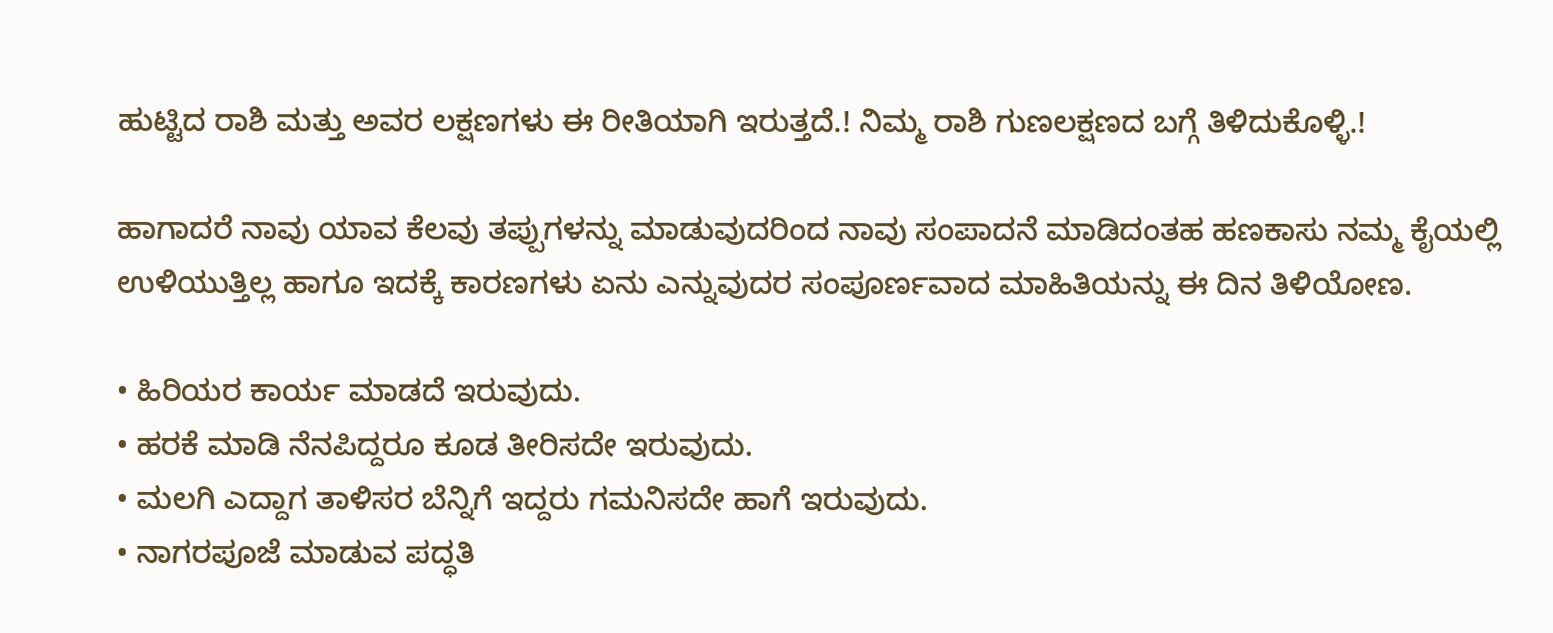ಹುಟ್ಟಿದ ರಾಶಿ ಮತ್ತು ಅವರ ಲಕ್ಷಣಗಳು ಈ ರೀತಿಯಾಗಿ ಇರುತ್ತದೆ.! ನಿಮ್ಮ ರಾಶಿ ಗುಣಲಕ್ಷಣದ ಬಗ್ಗೆ ತಿಳಿದುಕೊಳ್ಳಿ.!

ಹಾಗಾದರೆ ನಾವು ಯಾವ ಕೆಲವು ತಪ್ಪುಗಳನ್ನು ಮಾಡುವುದರಿಂದ ನಾವು ಸಂಪಾದನೆ ಮಾಡಿದಂತಹ ಹಣಕಾಸು ನಮ್ಮ ಕೈಯಲ್ಲಿ ಉಳಿಯುತ್ತಿಲ್ಲ ಹಾಗೂ ಇದಕ್ಕೆ ಕಾರಣಗಳು ಏನು ಎನ್ನುವುದರ ಸಂಪೂರ್ಣವಾದ ಮಾಹಿತಿಯನ್ನು ಈ ದಿನ ತಿಳಿಯೋಣ.

• ಹಿರಿಯರ ಕಾರ್ಯ ಮಾಡದೆ ಇರುವುದು.
• ಹರಕೆ ಮಾಡಿ ನೆನಪಿದ್ದರೂ ಕೂಡ ತೀರಿಸದೇ ಇರುವುದು.
• ಮಲಗಿ ಎದ್ದಾಗ ತಾಳಿಸರ ಬೆನ್ನಿಗೆ ಇದ್ದರು ಗಮನಿಸದೇ ಹಾಗೆ ಇರುವುದು.
• ನಾಗರಪೂಜೆ ಮಾಡುವ ಪದ್ಧತಿ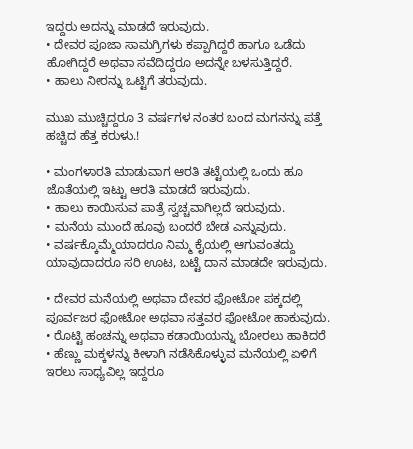ಇದ್ದರು ಅದನ್ನು ಮಾಡದೆ ಇರುವುದು.
• ದೇವರ ಪೂಜಾ ಸಾಮಗ್ರಿಗಳು ಕಪ್ಪಾಗಿದ್ದರೆ ಹಾಗೂ ಒಡೆದು ಹೋಗಿದ್ದರೆ ಅಥವಾ ಸವೆದಿದ್ದರೂ ಅದನ್ನೇ ಬಳಸುತ್ತಿದ್ದರೆ.
• ಹಾಲು ನೀರನ್ನು ಒಟ್ಟಿಗೆ ತರುವುದು.

ಮುಖ ಮುಚ್ಚಿದ್ದರೂ 3 ವರ್ಷಗಳ ನಂತರ ಬಂದ ಮಗನನ್ನು ಪತ್ತೆ ಹಚ್ಚಿದ ಹೆತ್ತ ಕರುಳು.!

• ಮಂಗಳಾರತಿ ಮಾಡುವಾಗ ಆರತಿ ತಟ್ಟೆಯಲ್ಲಿ ಒಂದು ಹೂ ಜೊತೆಯಲ್ಲಿ ಇಟ್ಟು ಆರತಿ ಮಾಡದೆ ಇರುವುದು.
• ಹಾಲು ಕಾಯಿಸುವ ಪಾತ್ರೆ ಸ್ವಚ್ಚವಾಗಿಲ್ಲದೆ ಇರುವುದು.
• ಮನೆಯ ಮುಂದೆ ಹೂವು ಬಂದರೆ ಬೇಡ ಎನ್ನುವುದು.
• ವರ್ಷಕ್ಕೊಮ್ಮೆಯಾದರೂ ನಿಮ್ಮ ಕೈಯಲ್ಲಿ ಆಗುವಂತದ್ದು ಯಾವುದಾದರೂ ಸರಿ ಊಟ, ಬಟ್ಟೆ ದಾನ ಮಾಡದೇ ಇರುವುದು.

• ದೇವರ ಮನೆಯಲ್ಲಿ ಅಥವಾ ದೇವರ ಫೋಟೋ ಪಕ್ಕದಲ್ಲಿ ಪೂರ್ವಜರ ಫೋಟೋ ಅಥವಾ ಸತ್ತವರ ಫೋಟೋ ಹಾಕುವುದು.
• ರೊಟ್ಟಿ ಹಂಚನ್ನು ಅಥವಾ ಕಡಾಯಿಯನ್ನು ಬೋರಲು ಹಾಕಿದರೆ
• ಹೆಣ್ಣು ಮಕ್ಕಳನ್ನು ಕೀಳಾಗಿ ನಡೆಸಿಕೊಳ್ಳುವ ಮನೆಯಲ್ಲಿ ಏಳಿಗೆ ಇರಲು ಸಾಧ್ಯವಿಲ್ಲ ಇದ್ದರೂ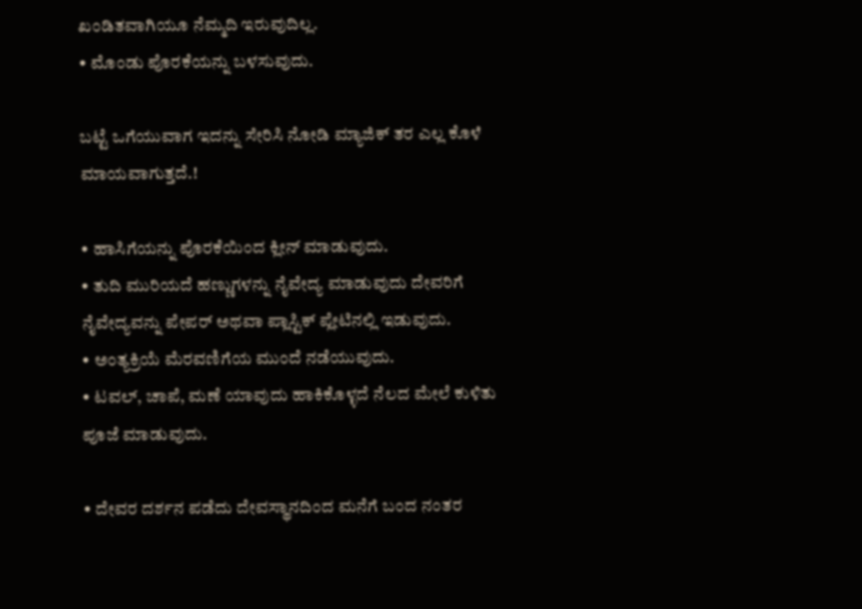ಖಂಡಿತವಾಗಿಯೂ ನೆಮ್ಮದಿ ಇರುವುದಿಲ್ಲ.
• ಮೊಂಡು ಪೊರಕೆಯನ್ನು ಬಳಸುವುದು.

ಬಟ್ಟೆ ಒಗೆಯುವಾಗ ಇದನ್ನು ಸೇರಿಸಿ ನೋಡಿ ಮ್ಯಾಜಿಕ್ ತರ ಎಲ್ಲ ಕೊಳೆ ಮಾಯವಾಗುತ್ತದೆ.!

• ಹಾಸಿಗೆಯನ್ನು ಪೊರಕೆಯಿಂದ ಕ್ಲೀನ್ ಮಾಡುವುದು.
• ತುದಿ ಮುರಿಯದೆ ಹಣ್ಣುಗಳನ್ನು ನೈವೇದ್ಯ ಮಾಡುವುದು ದೇವರಿಗೆ ನೈವೇದ್ಯವನ್ನು ಪೇಪರ್ ಅಥವಾ ಪ್ಲಾಸ್ಟಿಕ್ ಪ್ಲೇಟಿನಲ್ಲಿ ಇಡುವುದು.
• ಅಂತ್ಯಕ್ರಿಯೆ ಮೆರವಣಿಗೆಯ ಮುಂದೆ ನಡೆಯುವುದು.
• ಟವಲ್, ಚಾಪೆ, ಮಣೆ ಯಾವುದು ಹಾಕಿಕೊಳ್ಳದೆ ನೆಲದ ಮೇಲೆ ಕುಳಿತು ಪೂಜೆ ಮಾಡುವುದು.

• ದೇವರ ದರ್ಶನ ಪಡೆದು ದೇವಸ್ಥಾನದಿಂದ ಮನೆಗೆ ಬಂದ ನಂತರ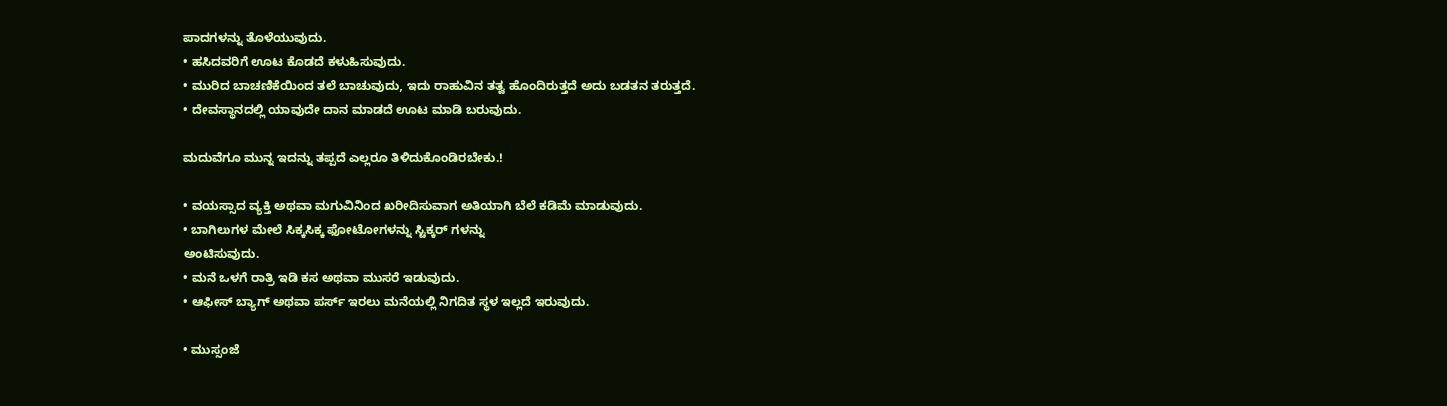ಪಾದಗಳನ್ನು ತೊಳೆಯುವುದು.
• ಹಸಿದವರಿಗೆ ಊಟ ಕೊಡದೆ ಕಳುಹಿಸುವುದು.
• ಮುರಿದ ಬಾಚಣಿಕೆಯಿಂದ ತಲೆ ಬಾಚುವುದು, ಇದು ರಾಹುವಿನ ತತ್ವ ಹೊಂದಿರುತ್ತದೆ ಅದು ಬಡತನ ತರುತ್ತದೆ.
• ದೇವಸ್ಥಾನದಲ್ಲಿ ಯಾವುದೇ ದಾನ ಮಾಡದೆ ಊಟ ಮಾಡಿ ಬರುವುದು.

ಮದುವೆಗೂ ಮುನ್ನ ಇದನ್ನು ತಪ್ಪದೆ ಎಲ್ಲರೂ ತಿಳಿದುಕೊಂಡಿರಬೇಕು.!

• ವಯಸ್ಸಾದ ವ್ಯಕ್ತಿ ಅಥವಾ ಮಗುವಿನಿಂದ ಖರೀದಿಸುವಾಗ ಅತಿಯಾಗಿ ಬೆಲೆ ಕಡಿಮೆ ಮಾಡುವುದು.
• ಬಾಗಿಲುಗಳ ಮೇಲೆ ಸಿಕ್ಕಸಿಕ್ಕ ಫೋಟೋಗಳನ್ನು ಸ್ಟಿಕ್ಕರ್ ಗಳನ್ನು
ಅಂಟಿಸುವುದು.
• ಮನೆ ಒಳಗೆ ರಾತ್ರಿ ಇಡಿ ಕಸ ಅಥವಾ ಮುಸರೆ ಇಡುವುದು.
• ಆಫೀಸ್ ಬ್ಯಾಗ್ ಅಥವಾ ಪರ್ಸ್ ಇರಲು ಮನೆಯಲ್ಲಿ ನಿಗದಿತ ಸ್ಥಳ ಇಲ್ಲದೆ ಇರುವುದು.

• ಮುಸ್ಸಂಜೆ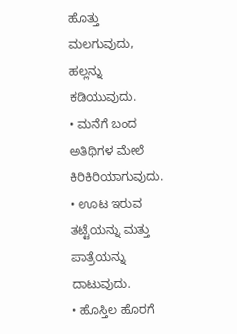ಹೊತ್ತು ಮಲಗುವುದು, ಹಲ್ಲನ್ನು ಕಡಿಯುವುದು.
• ಮನೆಗೆ ಬಂದ ಅತಿಥಿಗಳ ಮೇಲೆ ಕಿರಿಕಿರಿಯಾಗುವುದು.
• ಊಟ ಇರುವ ತಟ್ಟೆಯನ್ನು ಮತ್ತು ಪಾತ್ರೆಯನ್ನು ದಾಟುವುದು.
• ಹೊಸ್ತಿಲ ಹೊರಗೆ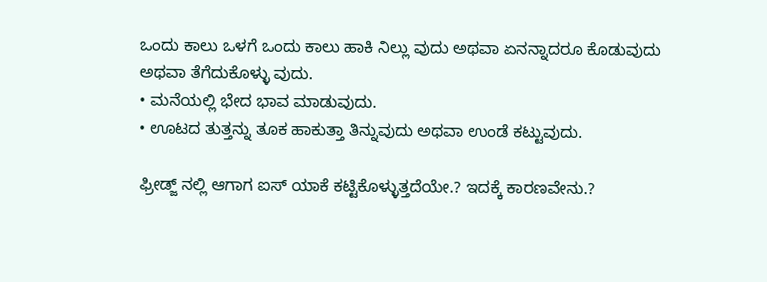ಒಂದು ಕಾಲು ಒಳಗೆ ಒಂದು ಕಾಲು ಹಾಕಿ ನಿಲ್ಲು ವುದು ಅಥವಾ ಏನನ್ನಾದರೂ ಕೊಡುವುದು ಅಥವಾ ತೆಗೆದುಕೊಳ್ಳು ವುದು.
• ಮನೆಯಲ್ಲಿ ಭೇದ ಭಾವ ಮಾಡುವುದು.
• ಊಟದ ತುತ್ತನ್ನು ತೂಕ ಹಾಕುತ್ತಾ ತಿನ್ನುವುದು ಅಥವಾ ಉಂಡೆ ಕಟ್ಟುವುದು.

ಫ್ರೀಡ್ಜ್ ನಲ್ಲಿ ಆಗಾಗ ಐಸ್ ಯಾಕೆ ಕಟ್ಟಿಕೊಳ್ಳುತ್ತದೆಯೇ.? ಇದಕ್ಕೆ ಕಾರಣವೇನು.?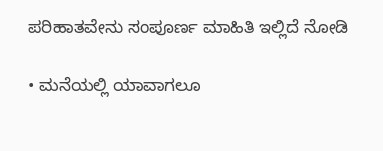ಪರಿಹಾತವೇನು ಸಂಪೂರ್ಣ ಮಾಹಿತಿ ಇಲ್ಲಿದೆ ನೋಡಿ

• ಮನೆಯಲ್ಲಿ ಯಾವಾಗಲೂ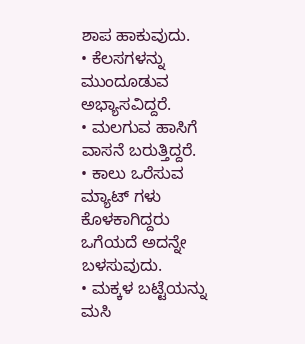ಶಾಪ ಹಾಕುವುದು.
• ಕೆಲಸಗಳನ್ನು ಮುಂದೂಡುವ ಅಭ್ಯಾಸವಿದ್ದರೆ.
• ಮಲಗುವ ಹಾಸಿಗೆ ವಾಸನೆ ಬರುತ್ತಿದ್ದರೆ.
• ಕಾಲು ಒರೆಸುವ ಮ್ಯಾಟ್ ಗಳು ಕೊಳಕಾಗಿದ್ದರು ಒಗೆಯದೆ ಅದನ್ನೇ ಬಳಸುವುದು.
• ಮಕ್ಕಳ ಬಟ್ಟೆಯನ್ನು ಮಸಿ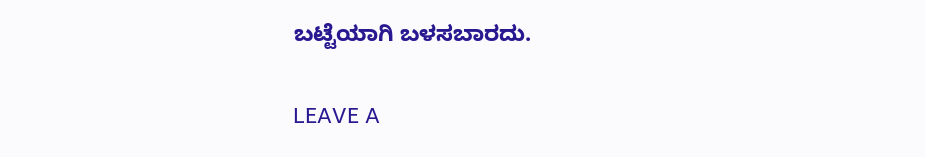ಬಟ್ಟೆಯಾಗಿ ಬಳಸಬಾರದು.

LEAVE A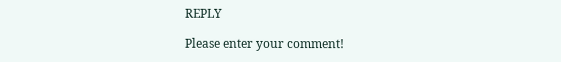REPLY

Please enter your comment!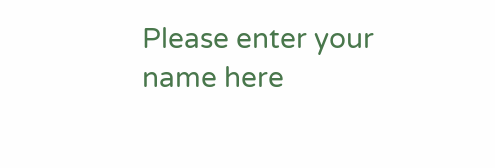Please enter your name here